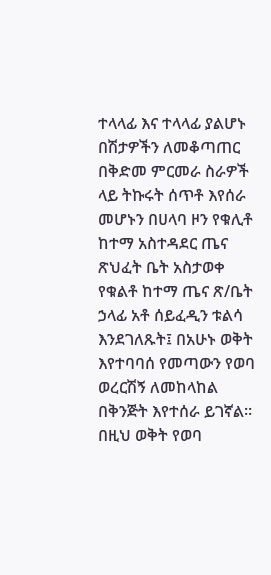ተላላፊ እና ተላላፊ ያልሆኑ በሽታዎችን ለመቆጣጠር በቅድመ ምርመራ ስራዎች ላይ ትኩሩት ሰጥቶ እየሰራ መሆኑን በሀላባ ዞን የቁሊቶ ከተማ አስተዳደር ጤና ጽህፈት ቤት አስታወቀ
የቁልቶ ከተማ ጤና ጽ/ቤት ኃላፊ አቶ ሰይፈዲን ቱልሳ እንደገለጹት፤ በአሁኑ ወቅት እየተባባሰ የመጣውን የወባ ወረርሽኝ ለመከላከል በቅንጅት እየተሰራ ይገኛል።
በዚህ ወቅት የወባ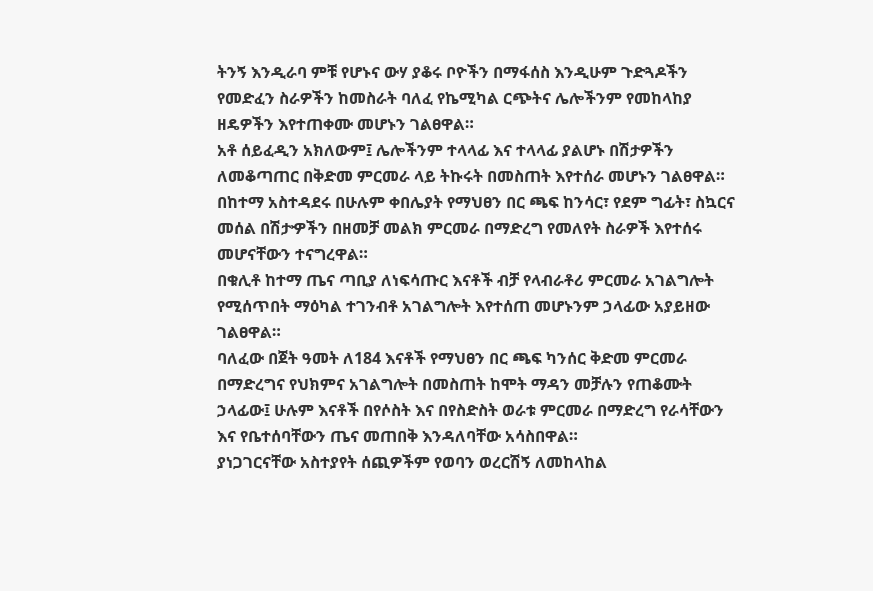ትንኝ እንዲራባ ምቹ የሆኑና ውሃ ያቆሩ ቦዮችን በማፋሰስ እንዲሁም ጉድጓዶችን የመድፈን ስራዎችን ከመስራት ባለፈ የኬሚካል ርጭትና ሌሎችንም የመከላከያ ዘዴዎችን እየተጠቀሙ መሆኑን ገልፀዋል።
አቶ ሰይፈዲን አክለውም፤ ሌሎችንም ተላላፊ እና ተላላፊ ያልሆኑ በሽታዎችን ለመቆጣጠር በቅድመ ምርመራ ላይ ትኩሩት በመስጠት እየተሰራ መሆኑን ገልፀዋል።
በከተማ አስተዳደሩ በሁሉም ቀበሌያት የማህፀን በር ጫፍ ከንሳር፣ የደም ግፊት፣ ስኳርና መሰል በሽታዏችን በዘመቻ መልክ ምርመራ በማድረግ የመለየት ስራዎች እየተሰሩ መሆናቸውን ተናግረዋል።
በቁሊቶ ከተማ ጤና ጣቢያ ለነፍሳጡር እናቶች ብቻ የላብራቶሪ ምርመራ አገልግሎት የሚሰጥበት ማዕካል ተገንብቶ አገልግሎት እየተሰጠ መሆኑንም ኃላፊው አያይዘው ገልፀዋል።
ባለፈው በጀት ዓመት ለ184 እናቶች የማህፀን በር ጫፍ ካንሰር ቅድመ ምርመራ በማድረግና የህክምና አገልግሎት በመስጠት ከሞት ማዳን መቻሉን የጠቆሙት ኃላፊው፤ ሁሉም እናቶች በየሶስት እና በየስድስት ወራቱ ምርመራ በማድረግ የራሳቸውን እና የቤተሰባቸውን ጤና መጠበቅ እንዳለባቸው አሳስበዋል።
ያነጋገርናቸው አስተያየት ሰጪዎችም የወባን ወረርሽኝ ለመከላከል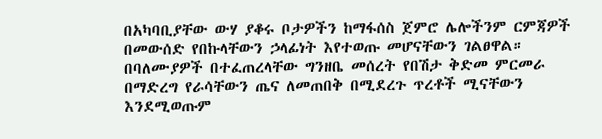በአካባቢያቸው ውሃ ያቆሩ ቦታዎችን ከማፋሰስ ጀምሮ ሌሎችንም ርምጃዎች በመውሰድ የበኩላቸውን ኃላፊነት እየተወጡ መሆናቸውን ገልፀዋል።
በባለሙያዎች በተፈጠረላቸው ግንዘቤ መሰረት የበሽታ ቅድመ ምርመራ በማድረግ የራሳቸውን ጤና ለመጠበቅ በሚደረጉ ጥረቶች ሚናቸውን እንደሚወጡም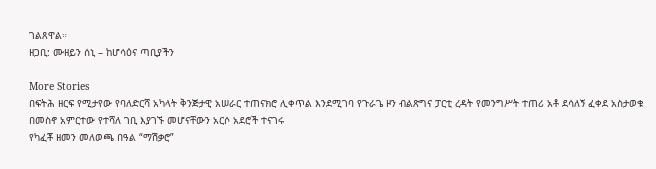ገልጸዋል።
ዘጋቢ: ሙዘይን ሰኒ – ከሆሳዕና ጣቢያችን

More Stories
በፍትሕ ዘርፍ የሚታየው የባለድርሻ አካላት ቅንጅታዊ አሠራር ተጠናክሮ ሊቀጥል እንደሚገባ የጉራጌ ዞን ብልጽግና ፓርቲ ረዳት የመንግሥት ተጠሪ አቶ ደሳለኝ ፈቀደ አስታወቁ
በመስኖ አምርተው የተሻለ ገቢ እያገኙ መሆናቸውን አርሶ አደሮች ተናገሩ
የካፈቾ ዘመን መለወጫ በዓል “ማሽቃሮ”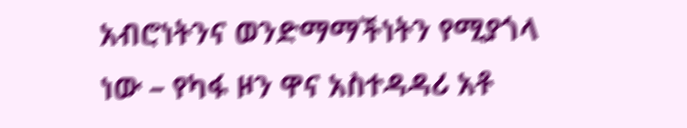አብሮነትንና ወንድማማችነትን የሚያጎላ ነው – የካፋ ዞን ዋና አስተዳዳሪ አቶ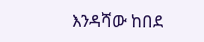እንዳሻው ከበደ